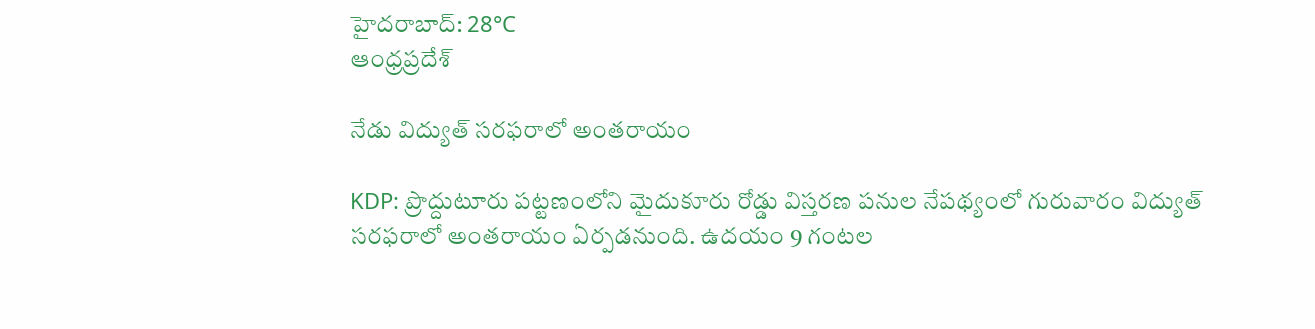హైదరాబాద్: 28°C
ఆంధ్రప్రదేశ్

నేడు విద్యుత్ సరఫరాలో అంతరాయం

KDP: ప్రొద్దుటూరు పట్టణంలోని మైదుకూరు రోడ్డు విస్తరణ పనుల నేపథ్యంలో గురువారం విద్యుత్‌ సరఫరాలో అంతరాయం ఏర్పడనుంది. ఉదయం 9 గంటల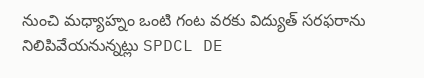నుంచి మధ్యాహ్నం ఒంటి గంట వరకు విద్యుత్‌ సరఫరాను నిలిపివేయనున్నట్లు SPDCL DE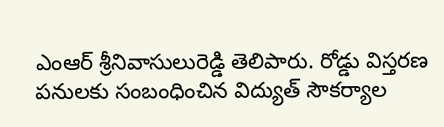ఎంఆర్‌ శ్రీనివాసులురెడ్డి తెలిపారు. రోడ్డు విస్తరణ పనులకు సంబంధించిన విద్యుత్‌ సౌకర్యాల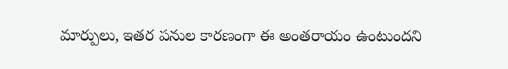మార్పులు, ఇతర పనుల కారణంగా ఈ అంతరాయం ఉంటుందని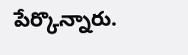పేర్కొన్నారు.